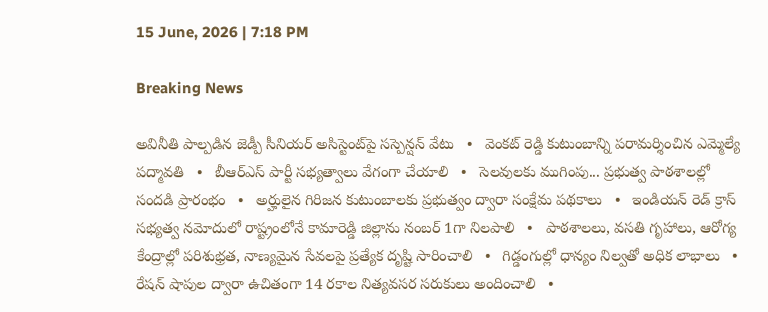15 June, 2026 | 7:18 PM

Breaking News

అవినీతి పాల్పడిన జెడ్పీ సీనియర్ అసిస్టెంట్‌పై సస్పెన్షన్ వేటు   •   వెంకట్ రెడ్డి కుటుంబాన్ని పరామర్శించిన ఎమ్మెల్యే పద్మావతి   •   బీఆర్ఎస్ పార్టీ సభ్యత్వాలు వేగంగా చేయాలి   •   సెలవులకు ముగింపు... ప్రభుత్వ పాఠశాలల్లో సందడి ప్రారంభం   •   అర్హులైన గిరిజన కుటుంబాలకు ప్రభుత్వం ద్వారా సంక్షేమ పథకాలు   •   ఇండియన్ రెడ్ క్రాస్ సభ్యత్వ నమోదులో రాష్ట్రంలోనే కామారెడ్డి జిల్లాను నంబర్ 1గా నిలపాలి   •   పాఠశాలలు, వసతి గృహాలు, ఆరోగ్య కేంద్రాల్లో పరిశుభ్రత, నాణ్యమైన సేవలపై ప్రత్యేక దృష్టి సారించాలి   •   గిడ్డంగుల్లో ధాన్యం నిల్వతో అధిక లాభాలు   •   రేషన్ షాపుల ద్వారా ఉచితంగా 14 రకాల నిత్యవసర సరుకులు అందించాలి   •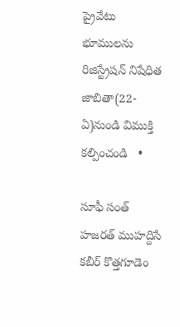ప్రైవేటు భూములను రిజిస్ట్రేషన్ నిషేధిత జాబితా(22-ఏ)నుండి విముక్తి కల్పించండి   •

సూఫీ సంత్ హజరత్ ముహద్దిసే కబీర్ కొత్తగూడెం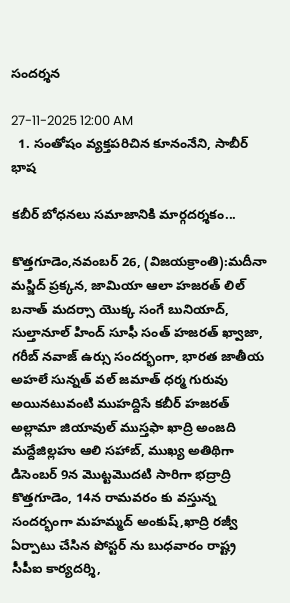సందర్శన

27-11-2025 12:00 AM
  1. సంతోషం వ్యక్తపరిచిన కూనంనేని, సాబీర్ భాష

కబీర్ బోధనలు సమాజానికి మార్గదర్శకం...

కొత్తగూడెం,నవంబర్ 26, (విజయక్రాంతి):మదీనా మస్జిద్ ప్రక్కన, జామియా ఆలా హజరత్ లిల్ బనాత్ మదర్సా యొక్క సంగే బునియాద్, సుల్తానూల్ హింద్ సూఫీ సంత్ హజరత్ ఖ్వాజా, గరీబ్ నవాజ్ ఉర్సు సందర్భంగా, భారత జాతీయ అహలే సున్నత్ వల్ జమాత్ ధర్మ గురువు అయినటువంటి ముహద్దిసే కబీర్ హజరత్ అల్లామా జియావుల్ ముస్తఫా ఖాద్రి అంజది మద్దేజిల్లహు ఆలి సహాబ్, ముఖ్య అతిథిగా డిసెంబర్ 9న మొట్టమొదటి సారిగా భద్రాద్రి కొత్తగూడెం, 14న రామవరం కు వస్తున్న సందర్భంగా మహమ్మద్ అంకుష్,ఖాద్రి రజ్వీ ఏర్పాటు చేసిన పోస్టర్ ను బుధవారం రాష్ట్ర సీపీఐ కార్యదర్శి,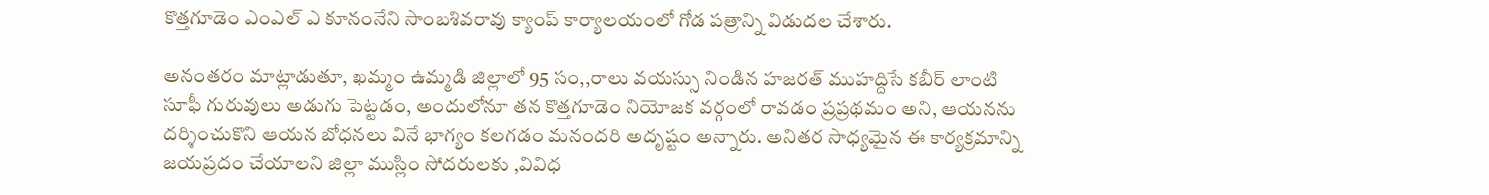కొత్తగూడెం ఎంఎల్ ఎ కూనంనేని సాంబశివరావు క్యాంప్ కార్యాలయంలో గోడ పత్రాన్ని విడుదల చేశారు.

అనంతరం మాట్లాడుతూ, ఖమ్మం ఉమ్మడి జిల్లాలో 95 సం,,రాలు వయస్సు నిండిన హజరత్ ముహద్దిసే కబీర్ లాంటి సూఫీ గురువులు అడుగు పెట్టడం, అందులోనూ తన కొత్తగూడెం నియోజక వర్గంలో రావడం ప్రప్రథమం అని, ఆయనను దర్శించుకొని ఆయన బోధనలు వినే భాగ్యం కలగడం మనందరి అదృష్టం అన్నారు. అనితర సాధ్యమైన ఈ కార్యక్రమాన్ని జయప్రదం చేయాలని జిల్లా ముస్లిం సోదరులకు ,వివిధ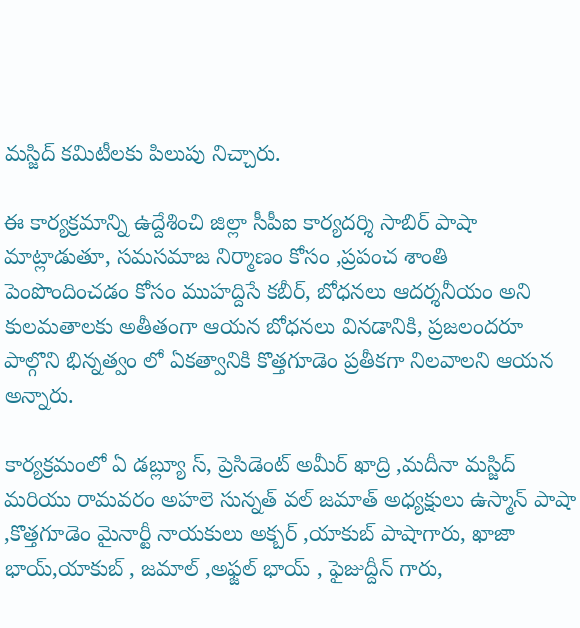మస్జిద్ కమిటీలకు పిలుపు నిచ్చారు.

ఈ కార్యక్రమాన్ని ఉద్దేశించి జిల్లా సీపీఐ కార్యదర్శి సాబిర్ పాషా మాట్లాడుతూ, సమసమాజ నిర్మాణం కోసం ,ప్రపంచ శాంతి పెంపొందించడం కోసం ముహద్దిసే కబీర్, బోధనలు ఆదర్శనీయం అని కులమతాలకు అతీతంగా ఆయన బోధనలు వినడానికి, ప్రజలందరూ పాల్గొని భిన్నత్వం లో ఏకత్వానికి కొత్తగూడెం ప్రతీకగా నిలవాలని ఆయన అన్నారు.

కార్యక్రమంలో ఏ డబ్ల్యూ స్, ప్రెసిడెంట్ అమీర్ ఖాద్రి ,మదీనా మస్జిద్ మరియు రామవరం అహలె సున్నత్ వల్ జమాత్ అధ్యక్షులు ఉస్మాన్ పాషా ,కొత్తగూడెం మైనార్టీ నాయకులు అక్బర్ ,యాకుబ్ పాషాగారు, ఖాజా భాయ్,యాకుబ్ , జమాల్ ,అఫ్జల్ భాయ్ , ఫైజుద్దీన్ గారు,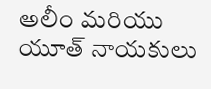అలీం మరియు యూత్ నాయకులు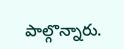పాల్గొన్నారు.